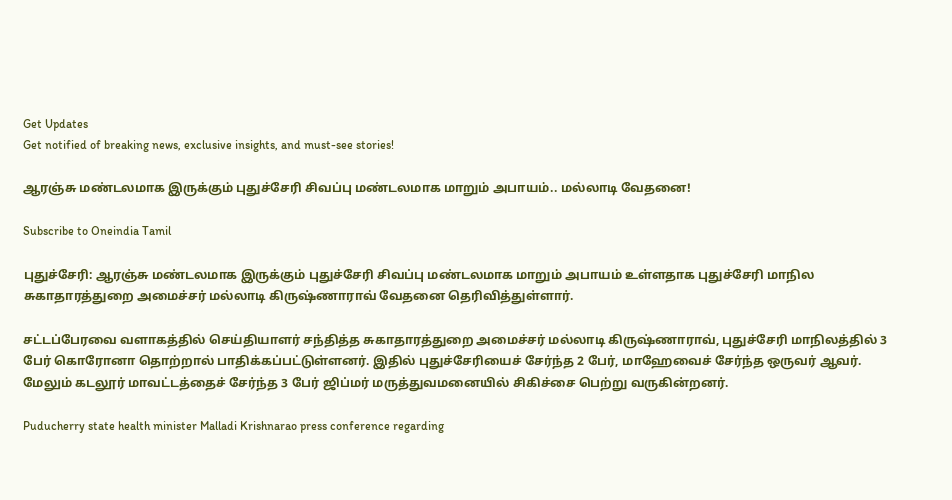Get Updates
Get notified of breaking news, exclusive insights, and must-see stories!

ஆரஞ்சு மண்டலமாக இருக்கும் புதுச்சேரி சிவப்பு மண்டலமாக மாறும் அபாயம்.. மல்லாடி வேதனை!

Subscribe to Oneindia Tamil

புதுச்சேரி: ஆரஞ்சு மண்டலமாக இருக்கும் புதுச்சேரி சிவப்பு மண்டலமாக மாறும் அபாயம் உள்ளதாக புதுச்சேரி மாநில சுகாதாரத்துறை அமைச்சர் மல்லாடி கிருஷ்ணாராவ் வேதனை தெரிவித்துள்ளார்.

சட்டப்பேரவை வளாகத்தில் செய்தியாளர் சந்தித்த சுகாதாரத்துறை அமைச்சர் மல்லாடி கிருஷ்ணாராவ், புதுச்சேரி மாநிலத்தில் 3 பேர் கொரோனா தொற்றால் பாதிக்கப்பட்டுள்ளனர். இதில் புதுச்சேரியைச் சேர்ந்த 2 பேர், மாஹேவைச் சேர்ந்த ஒருவர் ஆவர். மேலும் கடலூர் மாவட்டத்தைச் சேர்ந்த 3 பேர் ஜிப்மர் மருத்துவமனையில் சிகிச்சை பெற்று வருகின்றனர்.

Puducherry state health minister Malladi Krishnarao press conference regarding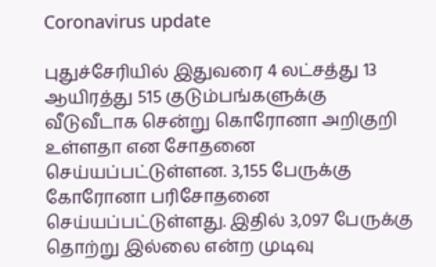Coronavirus update

புதுச்சேரியில் இதுவரை 4 லட்சத்து 13 ஆயிரத்து 515 குடும்பங்களுக்கு வீடுவீடாக சென்று கொரோனா அறிகுறி உள்ளதா என சோதனை செய்யப்பட்டுள்ளன. 3,155 பேருக்கு கோரோனா பரிசோதனை செய்யப்பட்டுள்ளது. இதில் 3,097 பேருக்கு தொற்று இல்லை என்ற முடிவு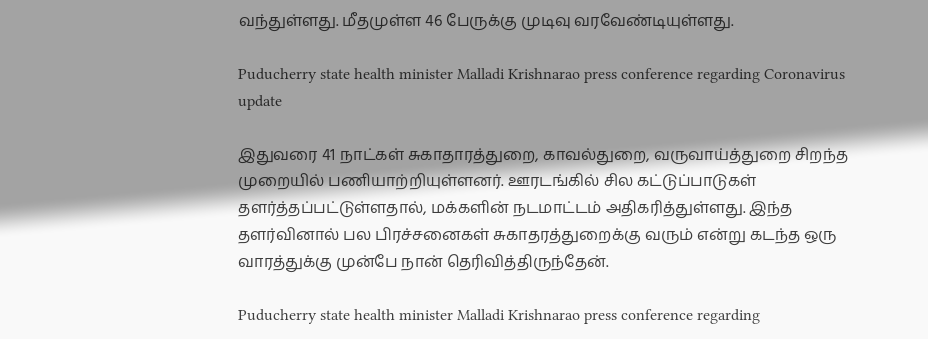வந்துள்ளது. மீதமுள்ள 46 பேருக்கு முடிவு வரவேண்டியுள்ளது.

Puducherry state health minister Malladi Krishnarao press conference regarding Coronavirus update

இதுவரை 41 நாட்கள் சுகாதாரத்துறை, காவல்துறை, வருவாய்த்துறை சிறந்த முறையில் பணியாற்றியுள்ளனர். ஊரடங்கில் சில கட்டுப்பாடுகள் தளர்த்தப்பட்டுள்ளதால், மக்களின் நடமாட்டம் அதிகரித்துள்ளது. இந்த தளர்வினால் பல பிரச்சனைகள் சுகாதரத்துறைக்கு வரும் என்று கடந்த ஒரு வாரத்துக்கு முன்பே நான் தெரிவித்திருந்தேன்.

Puducherry state health minister Malladi Krishnarao press conference regarding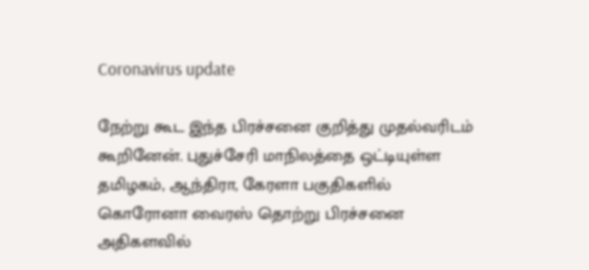Coronavirus update

நேற்று கூட இந்த பிரச்சனை குறித்து முதல்வரிடம் கூறினேன். புதுச்சேரி மாநிலத்தை ஒட்டியுள்ள தமிழகம், ஆந்திரா, கேரளா பகுதிகளில் கொரோனா வைரஸ் தொற்று பிரச்சனை அதிகளவில்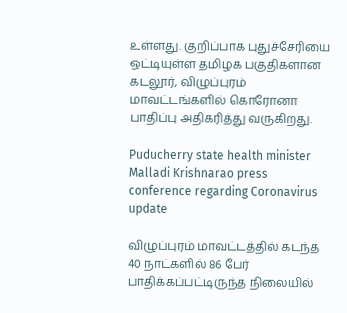உள்ளது. குறிப்பாக புதுச்சேரியை ஒட்டியுள்ள தமிழக பகுதிகளான கடலூர், விழுப்புரம் மாவட்டங்களில் கொரோனா பாதிப்பு அதிகரித்து வருகிறது.

Puducherry state health minister Malladi Krishnarao press conference regarding Coronavirus update

விழுப்புரம் மாவட்டத்தில் கடந்த 40 நாட்களில் 86 பேர் பாதிக்கப்பட்டிருந்த நிலையில்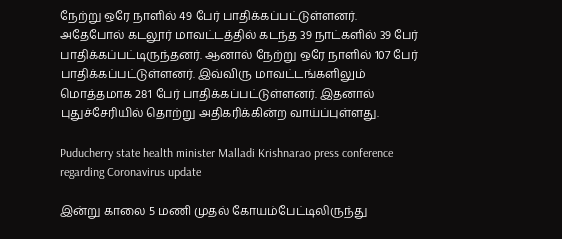நேற்று ஒரே நாளில் 49 பேர் பாதிக்கப்பட்டுள்ளனர். அதேபோல் கடலூர் மாவட்டத்தில் கடந்த 39 நாட்களில் 39 பேர் பாதிக்கப்பட்டிருந்தனர். ஆனால் நேற்று ஒரே நாளில் 107 பேர் பாதிக்கப்பட்டுள்ளனர். இவ்விரு மாவட்டங்களிலும் மொத்தமாக 281 பேர் பாதிக்கப்பட்டுள்ளனர். இதனால் புதுச்சேரியில் தொற்று அதிகரிக்கின்ற வாய்ப்புள்ளது.

Puducherry state health minister Malladi Krishnarao press conference regarding Coronavirus update

இன்று காலை 5 மணி முதல் கோயம்பேட்டிலிருந்து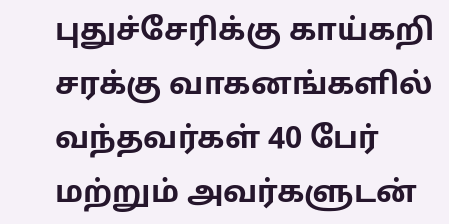புதுச்சேரிக்கு காய்கறி சரக்கு வாகனங்களில் வந்தவர்கள் 40 பேர் மற்றும் அவர்களுடன்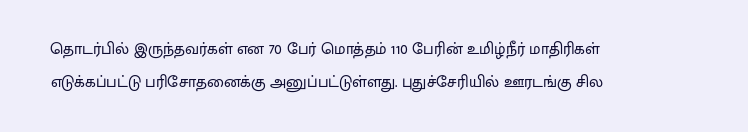தொடர்பில் இருந்தவர்கள் என 70 பேர் மொத்தம் 110 பேரின் உமிழ்நீர் மாதிரிகள் எடுக்கப்பட்டு பரிசோதனைக்கு அனுப்பட்டுள்ளது. புதுச்சேரியில் ஊரடங்கு சில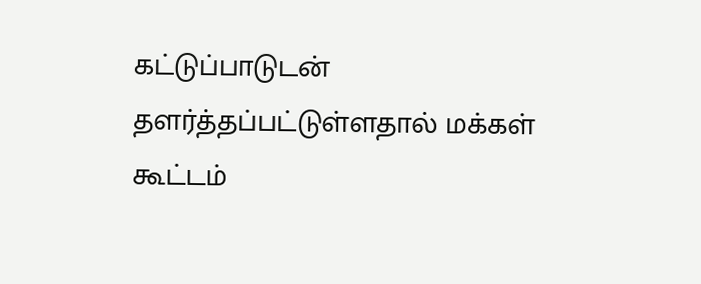கட்டுப்பாடுடன் தளர்த்தப்பட்டுள்ளதால் மக்கள் கூட்டம்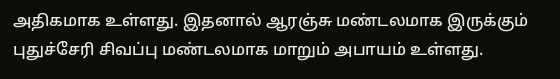அதிகமாக உள்ளது. இதனால் ஆரஞ்சு மண்டலமாக இருக்கும் புதுச்சேரி சிவப்பு மண்டலமாக மாறும் அபாயம் உள்ளது.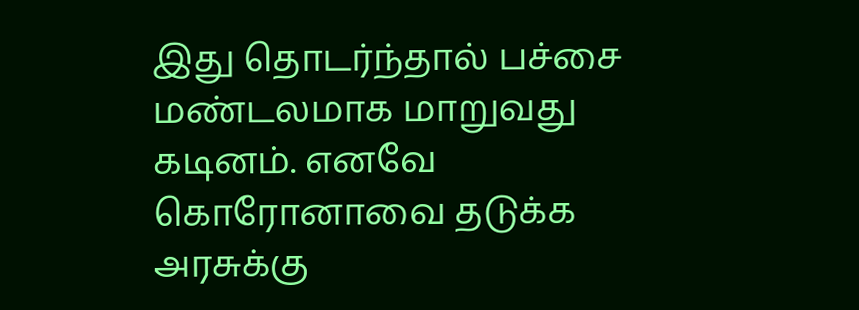இது தொடர்ந்தால் பச்சை மண்டலமாக மாறுவது கடினம். எனவே கொரோனாவை தடுக்க அரசுக்கு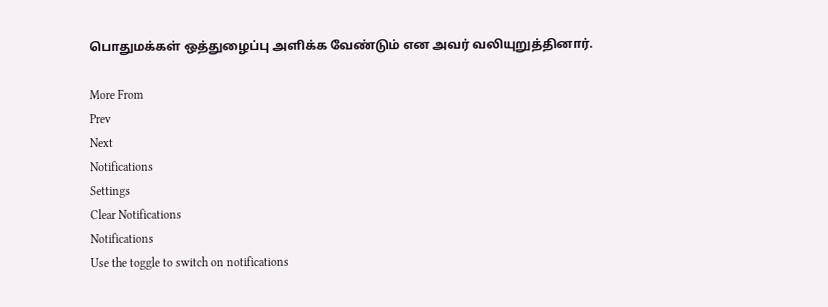பொதுமக்கள் ஒத்துழைப்பு அளிக்க வேண்டும் என அவர் வலியுறுத்தினார்.

More From
Prev
Next
Notifications
Settings
Clear Notifications
Notifications
Use the toggle to switch on notifications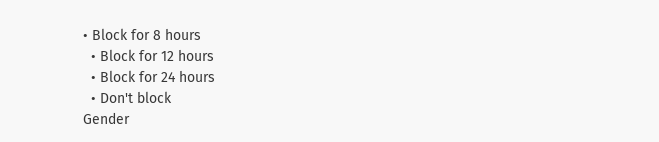• Block for 8 hours
  • Block for 12 hours
  • Block for 24 hours
  • Don't block
Gender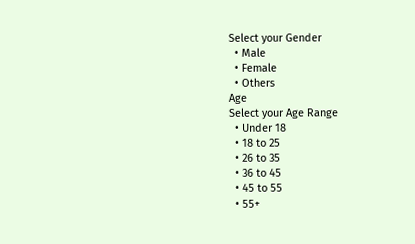Select your Gender
  • Male
  • Female
  • Others
Age
Select your Age Range
  • Under 18
  • 18 to 25
  • 26 to 35
  • 36 to 45
  • 45 to 55
  • 55+